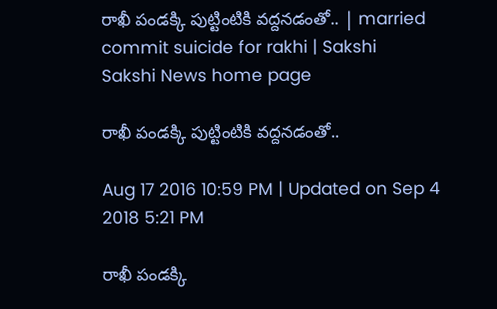రాఖీ పండక్కి పుట్టింటికి వద్దనడంతో.. | married commit suicide for rakhi | Sakshi
Sakshi News home page

రాఖీ పండక్కి పుట్టింటికి వద్దనడంతో..

Aug 17 2016 10:59 PM | Updated on Sep 4 2018 5:21 PM

రాఖీ పండక్కి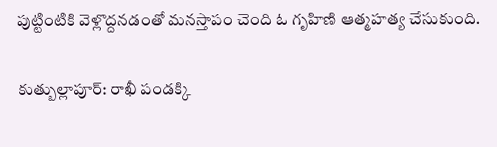పుట్టింటికి వెళ్లొద్దనడంతో మనస్తాపం చెంది ఓ గృహిణి ఆత్మహత్య చేసుకుంది.

కుత్బుల్లాపూర్‌: రాఖీ పండక్కి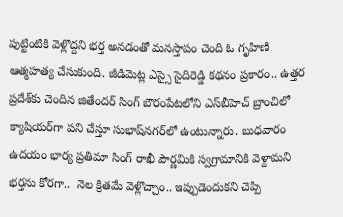పుట్టింటికి వెళ్లొద్దని భర్త అనడంతో మనస్తాపం చెంది ఓ గృహిణి ఆత్మహత్య చేసుకుంది. జీడిమెట్ల ఎస్సై సైదిరెడ్డి కథనం ప్రకారం.. ఉత్తర ప్రదేశ్‌కు చెందిన జితేందర్‌ సింగ్‌ బౌరంపేటలోని ఎస్‌బీహెచ్‌ బ్రాంచిలో క్యాషియర్‌గా పని చేస్తూ సుభాష్‌నగర్‌లో ఉంటున్నారు. బుధవారం ఉదయం భార్య ప్రతిమా సింగ్‌ రాఖీ పౌర్ణమికి స్వగ్రామానికి వెళ్దామని భర్తను కోరగా..  నెల క్రితమే వెళ్లొచ్చాం.. ఇప్పుడెందుకని చెప్పి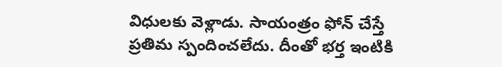విధులకు వెళ్లాడు. సాయంత్రం ఫోన్‌ చేస్తే ప్రతిమ స్పందించలేదు. దీంతో భర్త ఇంటికి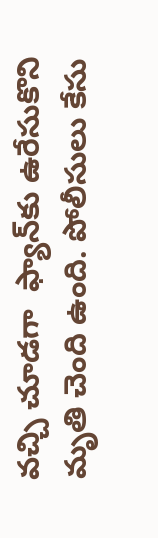వచ్చి చూడగా  ఫ్యాన్‌కు ఉరేసుకొని మృతి చెంది ఉంది. పోలీసులు కేసు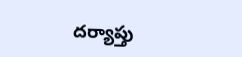దర్యాప్తు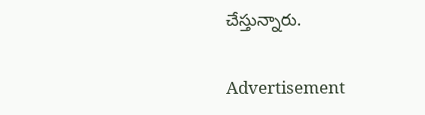చేస్తున్నారు.

Advertisement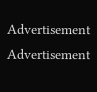Advertisement
Advertisement